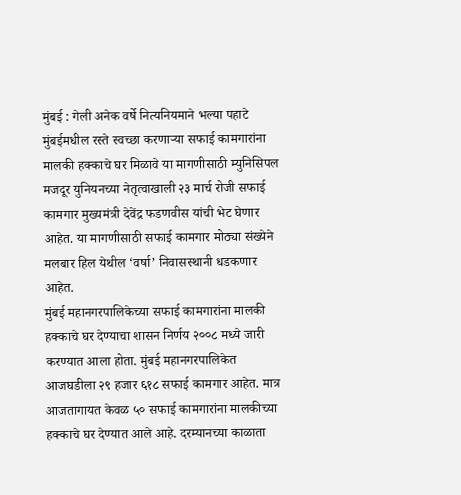मुंबई : गेली अनेक वर्षे नित्यनियमाने भल्या पहाटे मुंबईमधील रस्ते स्वच्छा करणाऱ्या सफाई कामगारांना मालकी हक्काचे घर मिळावे या मागणीसाठी म्युनिसिपल मजदूर युनियनच्या नेतृत्वाखाली २३ मार्च रोजी सफाई कामगार मुख्यमंत्री देवेंद्र फडणवीस यांची भेट घेणार आहेत. या मागणीसाठी सफाई कामगार मोठ्या संख्येने मलबार हिल येथील ‘वर्षा’ निवासस्थानी धडकणार आहेत.
मुंबई महानगरपालिकेच्या सफाई कामगारांना मालकी हक्काचे घर देण्याचा शासन निर्णय २००८ मध्ये जारी करण्यात आला होता. मुंबई महानगरपालिकेत आजघडीला २९ हजार ६१८ सफाई कामगार आहेत. मात्र आजतागायत केवळ ५० सफाई कामगारांना मालकीच्या हक्काचे घर देण्यात आले आहे. दरम्यानच्या काळाता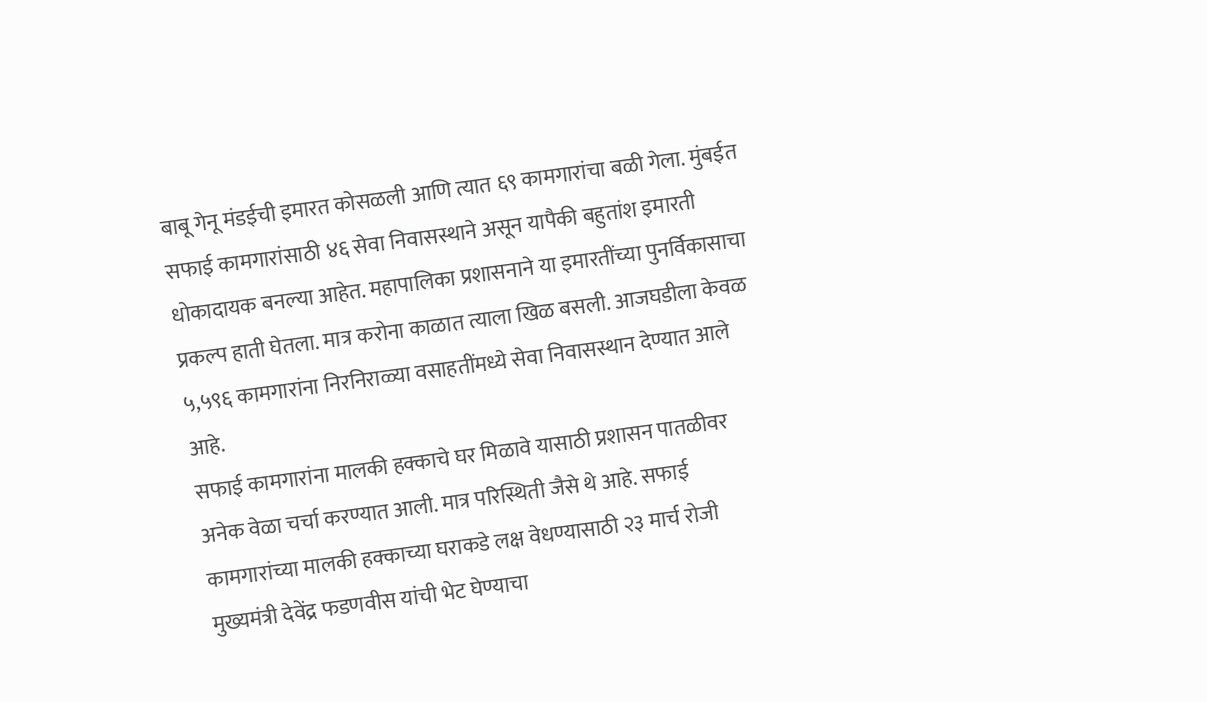बाबू गेनू मंडईची इमारत कोसळली आणि त्यात ६९ कामगारांचा बळी गेला. मुंबईत सफाई कामगारांसाठी ४६ सेवा निवासस्थाने असून यापैकी बहुतांश इमारती धोकादायक बनल्या आहेत. महापालिका प्रशासनाने या इमारतींच्या पुनर्विकासाचा प्रकल्प हाती घेतला. मात्र करोना काळात त्याला खिळ बसली. आजघडीला केवळ ५,५९६ कामगारांना निरनिराळ्या वसाहतींमध्ये सेवा निवासस्थान देण्यात आले आहे.
सफाई कामगारांना मालकी हक्काचे घर मिळावे यासाठी प्रशासन पातळीवर अनेक वेळा चर्चा करण्यात आली. मात्र परिस्थिती जैसे थे आहे. सफाई कामगारांच्या मालकी हक्काच्या घराकडे लक्ष वेधण्यासाठी २३ मार्च रोजी मुख्यमंत्री देवेंद्र फडणवीस यांची भेट घेण्याचा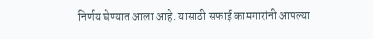निर्णय घेण्यात आला आहे. यासाठी सफाई कामगारांनी आपल्या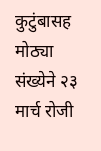कुटुंबासह मोठ्या संख्येने २३ मार्च रोजी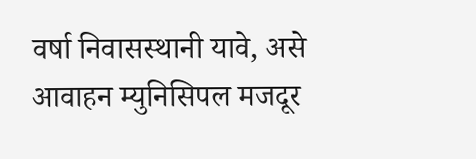वर्षा निवासस्थानी यावे, असे आवाहन म्युनिसिपल मजदूर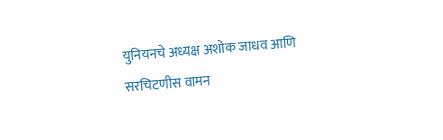युनियनचे अध्यक्ष अशोक जाधव आणि सरचिटणीस वामन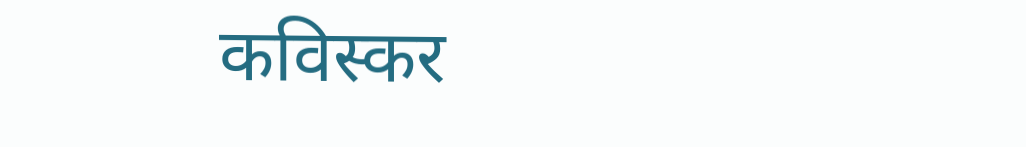कविस्कर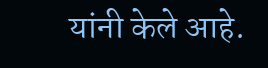यांनी केले आहे.